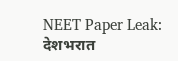NEET Paper Leak: देशभरात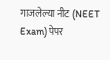गाजलेल्या नीट (NEET Exam) पेपर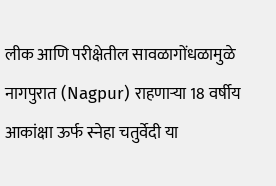लीक आणि परीक्षेतील सावळागोंधळामुळे नागपुरात (Nagpur) राहणाऱ्या 18 वर्षीय आकांक्षा ऊर्फ स्नेहा चतुर्वेदी या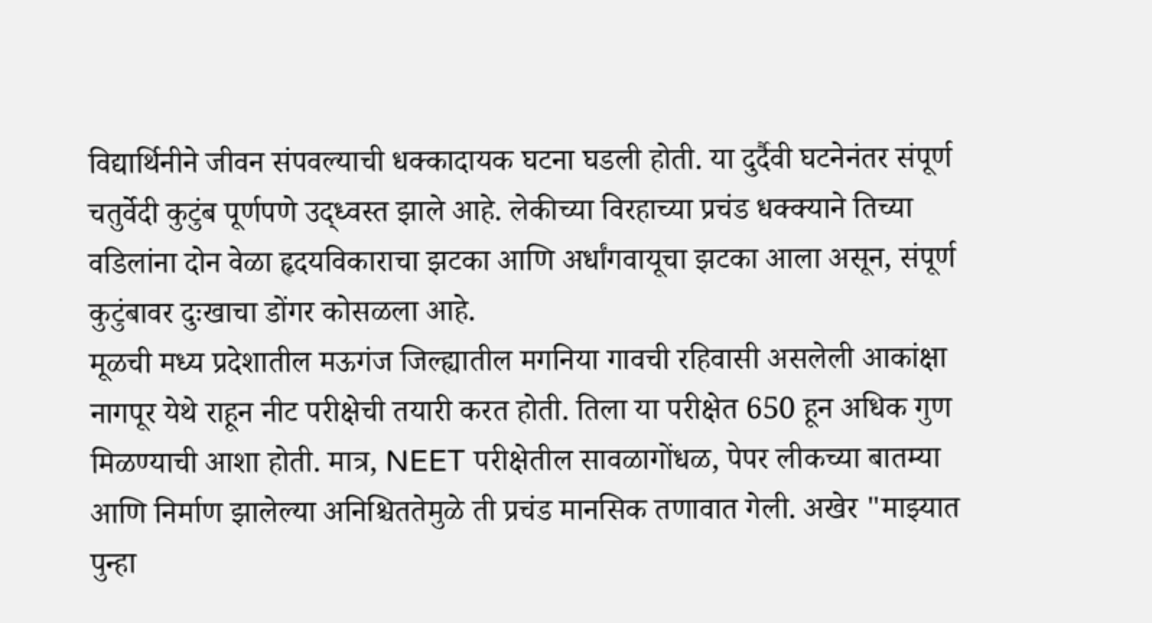विद्यार्थिनीने जीवन संपवल्याची धक्कादायक घटना घडली होती. या दुर्दैवी घटनेनंतर संपूर्ण चतुर्वेदी कुटुंब पूर्णपणे उद्ध्वस्त झाले आहे. लेकीच्या विरहाच्या प्रचंड धक्क्याने तिच्या वडिलांना दोन वेळा हृदयविकाराचा झटका आणि अर्धांगवायूचा झटका आला असून, संपूर्ण कुटुंबावर दुःखाचा डोंगर कोसळला आहे.
मूळची मध्य प्रदेशातील मऊगंज जिल्ह्यातील मगनिया गावची रहिवासी असलेली आकांक्षा नागपूर येथे राहून नीट परीक्षेची तयारी करत होती. तिला या परीक्षेत 650 हून अधिक गुण मिळण्याची आशा होती. मात्र, NEET परीक्षेतील सावळागोंधळ, पेपर लीकच्या बातम्या आणि निर्माण झालेल्या अनिश्चिततेमुळे ती प्रचंड मानसिक तणावात गेली. अखेर "माझ्यात पुन्हा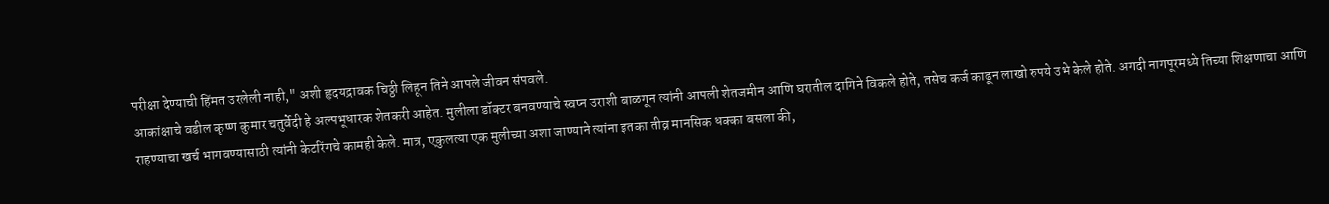परीक्षा देण्याची हिंमत उरलेली नाही," अशी हृदयद्रावक चिठ्ठी लिहून तिने आपले जीवन संपवले.
आकांक्षाचे वडील कृष्ण कुमार चतुर्वेदी हे अल्पभूधारक शेतकरी आहेत. मुलीला डॉक्टर बनवण्याचे स्वप्न उराशी बाळगून त्यांनी आपली शेतजमीन आणि घरातील दागिने विकले होते, तसेच कर्ज काढून लाखो रुपये उभे केले होते. अगदी नागपूरमध्ये तिच्या शिक्षणाचा आणि राहण्याचा खर्च भागवण्यासाठी त्यांनी केटरिंगचे कामही केले. मात्र, एकुलत्या एक मुलीच्या अशा जाण्याने त्यांना इतका तीव्र मानसिक धक्का बसला की,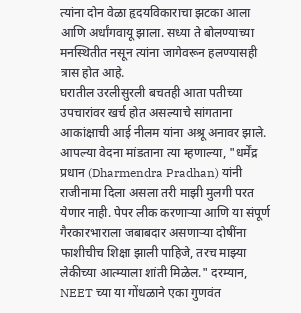त्यांना दोन वेळा हृदयविकाराचा झटका आला आणि अर्धांगवायू झाला. सध्या ते बोलण्याच्या मनस्थितीत नसून त्यांना जागेवरून हलण्यासही त्रास होत आहे.
घरातील उरलीसुरली बचतही आता पतीच्या उपचारांवर खर्च होत असल्याचे सांगताना आकांक्षाची आई नीलम यांना अश्रू अनावर झाले. आपल्या वेदना मांडताना त्या म्हणाल्या, "धर्मेंद्र प्रधान (Dharmendra Pradhan) यांनी राजीनामा दिला असला तरी माझी मुलगी परत येणार नाही. पेपर लीक करणाऱ्या आणि या संपूर्ण गैरकारभाराला जबाबदार असणाऱ्या दोषींना फाशीचीच शिक्षा झाली पाहिजे, तरच माझ्या लेकीच्या आत्म्याला शांती मिळेल." दरम्यान, NEET च्या या गोंधळाने एका गुणवंत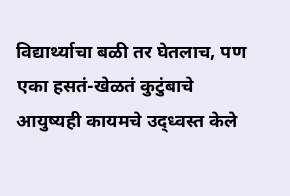विद्यार्थ्याचा बळी तर घेतलाच, पण एका हसतं-खेळतं कुटुंबाचे आयुष्यही कायमचे उद्ध्वस्त केले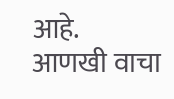आहे.
आणखी वाचा